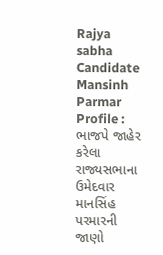Rajya sabha Candidate Mansinh Parmar Profile : ભાજપે જાહેર કરેલા રાજ્યસભાના ઉમેદવાર માનસિંહ પરમારની જાણો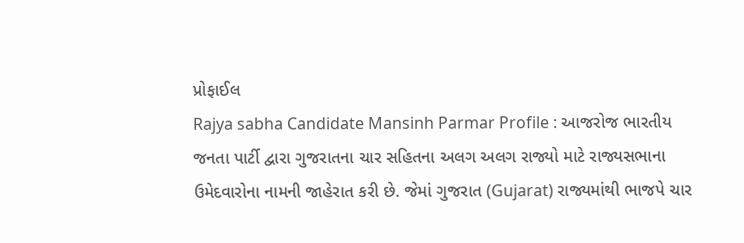પ્રોફાઈલ
Rajya sabha Candidate Mansinh Parmar Profile : આજરોજ ભારતીય જનતા પાર્ટી દ્વારા ગુજરાતના ચાર સહિતના અલગ અલગ રાજ્યો માટે રાજ્યસભાના ઉમેદવારોના નામની જાહેરાત કરી છે. જેમાં ગુજરાત (Gujarat) રાજ્યમાંથી ભાજપે ચાર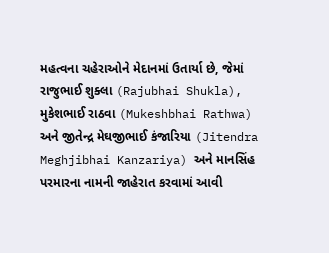મહત્વના ચહેરાઓને મેદાનમાં ઉતાર્યા છે, જેમાં રાજુભાઈ શુક્લા (Rajubhai Shukla), મુકેશભાઈ રાઠવા (Mukeshbhai Rathwa) અને જીતેન્દ્ર મેઘજીભાઈ કંજારિયા (Jitendra Meghjibhai Kanzariya) અને માનસિંહ પરમારના નામની જાહેરાત કરવામાં આવી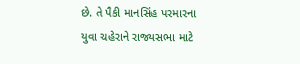છે. તે પૈકી માનસિંહ પરમારના યુવા ચહેરાને રાજ્યસભા માટે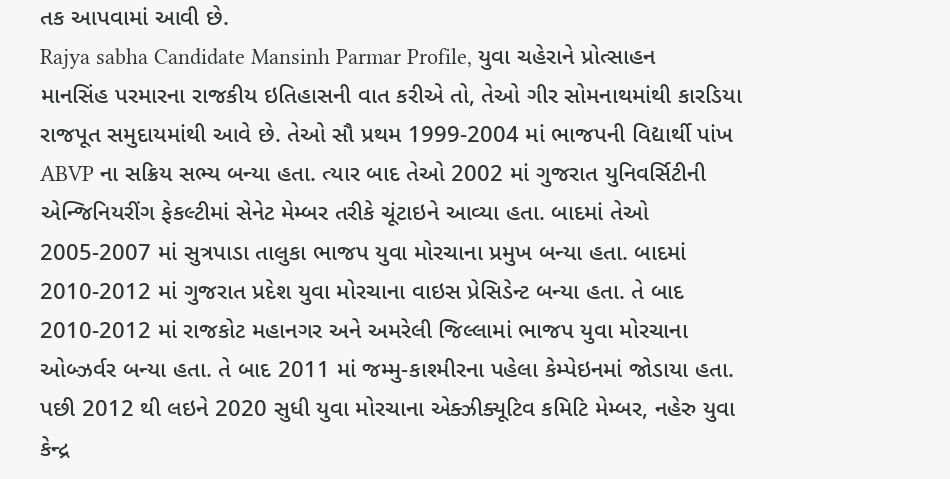તક આપવામાં આવી છે.
Rajya sabha Candidate Mansinh Parmar Profile, યુવા ચહેરાને પ્રોત્સાહન
માનસિંહ પરમારના રાજકીય ઇતિહાસની વાત કરીએ તો, તેઓ ગીર સોમનાથમાંથી કારડિયા રાજપૂત સમુદાયમાંથી આવે છે. તેઓ સૌ પ્રથમ 1999-2004 માં ભાજપની વિદ્યાર્થી પાંખ ABVP ના સક્રિય સભ્ય બન્યા હતા. ત્યાર બાદ તેઓ 2002 માં ગુજરાત યુનિવર્સિટીની એન્જિનિયરીંગ ફેકલ્ટીમાં સેનેટ મેમ્બર તરીકે ચૂંટાઇને આવ્યા હતા. બાદમાં તેઓ 2005-2007 માં સુત્રપાડા તાલુકા ભાજપ યુવા મોરચાના પ્રમુખ બન્યા હતા. બાદમાં 2010-2012 માં ગુજરાત પ્રદેશ યુવા મોરચાના વાઇસ પ્રેસિડેન્ટ બન્યા હતા. તે બાદ 2010-2012 માં રાજકોટ મહાનગર અને અમરેલી જિલ્લામાં ભાજપ યુવા મોરચાના ઓબ્ઝર્વર બન્યા હતા. તે બાદ 2011 માં જમ્મુ-કાશ્મીરના પહેલા કેમ્પેઇનમાં જોડાયા હતા. પછી 2012 થી લઇને 2020 સુધી યુવા મોરચાના એક્ઝીક્યૂટિવ કમિટિ મેમ્બર, નહેરુ યુવા કેન્દ્ર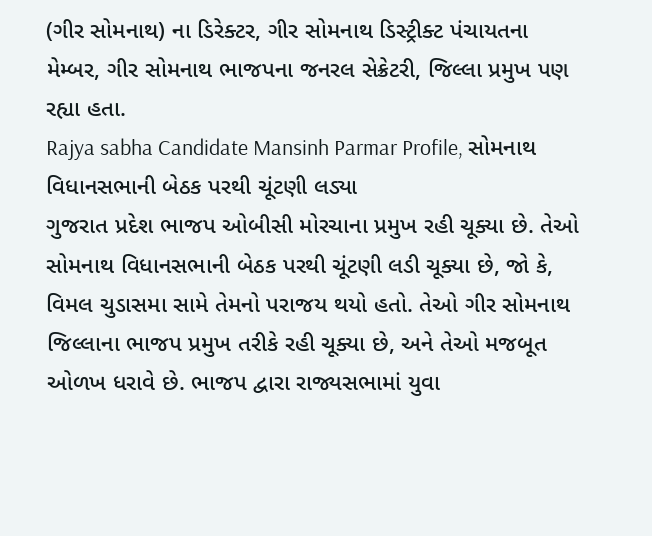(ગીર સોમનાથ) ના ડિરેક્ટર, ગીર સોમનાથ ડિસ્ટ્રીક્ટ પંચાયતના મેમ્બર, ગીર સોમનાથ ભાજપના જનરલ સેક્રેટરી, જિલ્લા પ્રમુખ પણ રહ્યા હતા.
Rajya sabha Candidate Mansinh Parmar Profile, સોમનાથ વિધાનસભાની બેઠક પરથી ચૂંટણી લડ્યા
ગુજરાત પ્રદેશ ભાજપ ઓબીસી મોરચાના પ્રમુખ રહી ચૂક્યા છે. તેઓ સોમનાથ વિધાનસભાની બેઠક પરથી ચૂંટણી લડી ચૂક્યા છે, જો કે, વિમલ ચુડાસમા સામે તેમનો પરાજય થયો હતો. તેઓ ગીર સોમનાથ જિલ્લાના ભાજપ પ્રમુખ તરીકે રહી ચૂક્યા છે, અને તેઓ મજબૂત ઓળખ ધરાવે છે. ભાજપ દ્વારા રાજ્યસભામાં યુવા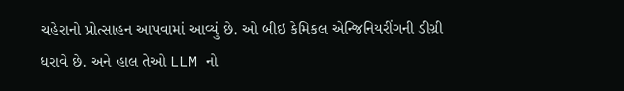ચહેરાનો પ્રોત્સાહન આપવામાં આવ્યું છે. ઓ બીઇ કેમિકલ એન્જિનિયરીંગની ડીગ્રી ધરાવે છે. અને હાલ તેઓ LLM નો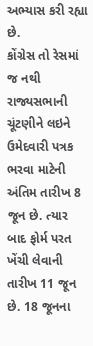અભ્યાસ કરી રહ્યા છે.
કોંગ્રેસ તો રેસમાં જ નથી
રાજ્યસભાની ચૂંટણીને લઇને ઉમેદવારી પત્રક ભરવા માટેની અંતિમ તારીખ 8 જૂન છે. ત્યાર બાદ ફોર્મ પરત ખેંચી લેવાની તારીખ 11 જૂન છે. 18 જૂનના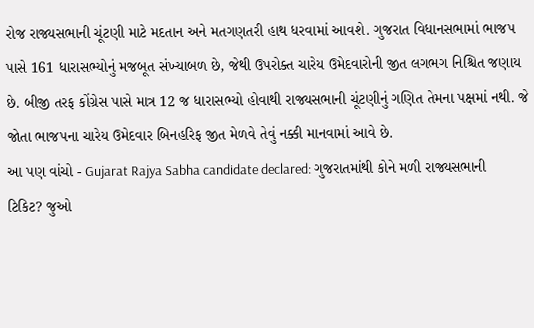રોજ રાજ્યસભાની ચૂંટણી માટે મદતાન અને મતગણતરી હાથ ધરવામાં આવશે. ગુજરાત વિધાનસભામાં ભાજપ પાસે 161 ધારાસભ્યોનું મજબૂત સંખ્યાબળ છે, જેથી ઉપરોક્ત ચારેય ઉમેદવારોની જીત લગભગ નિશ્ચિત જણાય છે. બીજી તરફ કોંગ્રેસ પાસે માત્ર 12 જ ધારાસભ્યો હોવાથી રાજ્યસભાની ચૂંટણીનું ગણિત તેમના પક્ષમાં નથી. જે જોતા ભાજપના ચારેય ઉમેદવાર બિનહરિફ જીત મેળવે તેવું નક્કી માનવામાં આવે છે.
આ પણ વાંચો - Gujarat Rajya Sabha candidate declared: ગુજરાતમાંથી કોને મળી રાજ્યસભાની ટિકિટ? જુઓ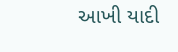આખી યાદી